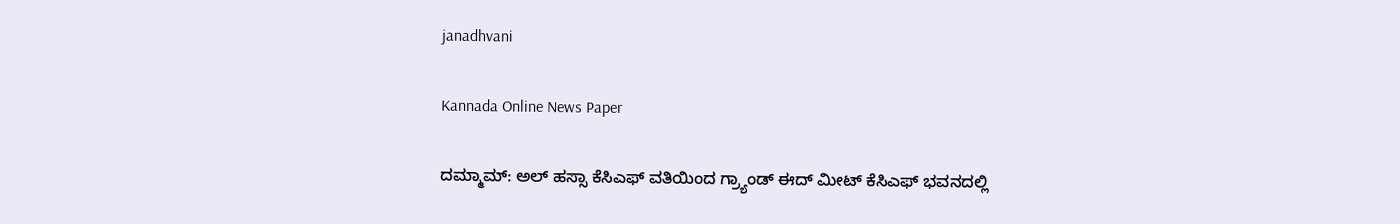janadhvani

Kannada Online News Paper

ದಮ್ಮಾಮ್: ಅಲ್ ಹಸ್ಸಾ ಕೆಸಿಎಫ್ ವತಿಯಿಂದ ಗ್ರ್ಯಾಂಡ್ ಈದ್ ಮೀಟ್ ಕೆಸಿಎಫ್ ಭವನದಲ್ಲಿ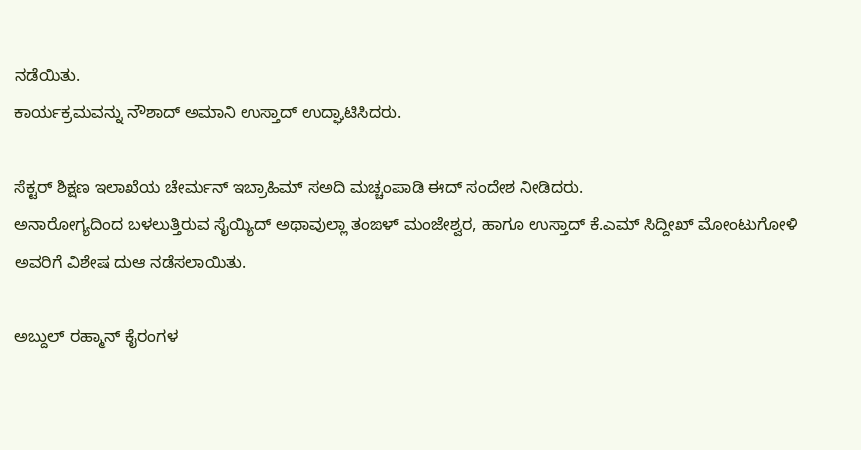ನಡೆಯಿತು.
ಕಾರ್ಯಕ್ರಮವನ್ನು ನೌಶಾದ್ ಅಮಾನಿ ಉಸ್ತಾದ್ ಉದ್ಘಾಟಿಸಿದರು.

ಸೆಕ್ಟರ್ ಶಿಕ್ಷಣ ಇಲಾಖೆಯ ಚೇರ್ಮನ್ ಇಬ್ರಾಹಿಮ್ ಸ‌ಅದಿ ಮಚ್ಚಂಪಾಡಿ ಈದ್ ಸಂದೇಶ ನೀಡಿದರು.
ಅನಾರೋಗ್ಯದಿಂದ ಬಳಲುತ್ತಿರುವ ಸೈಯ್ಯಿದ್ ಅಥಾವುಲ್ಲಾ ತಂಙಳ್ ಮಂಜೇಶ್ವರ, ಹಾಗೂ ಉಸ್ತಾದ್ ಕೆ‌.ಎಮ್ ಸಿದ್ದೀಖ್ ಮೋಂಟುಗೋಳಿ ಅವರಿಗೆ ವಿಶೇಷ ದುಆ ನಡೆಸಲಾಯಿತು.

ಅಬ್ದುಲ್ ರಹ್ಮಾನ್ ಕೈರಂಗಳ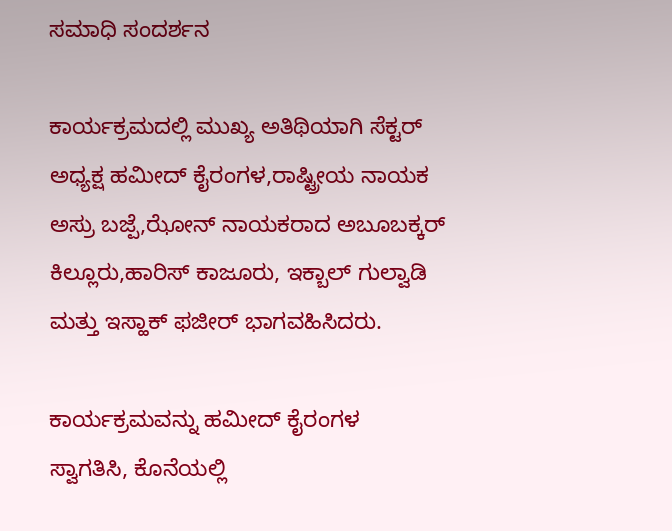ಸಮಾಧಿ ಸಂದರ್ಶನ

ಕಾರ್ಯಕ್ರಮದಲ್ಲಿ ಮುಖ್ಯ ಅತಿಥಿಯಾಗಿ ಸೆಕ್ಟರ್ ಅಧ್ಯಕ್ಷ ಹಮೀದ್ ಕೈರಂಗಳ,ರಾಷ್ಟ್ರೀಯ ನಾಯಕ ಅಸ್ರು ಬಜ್ಪೆ,ಝೋನ್ ನಾಯಕರಾದ ಅಬೂಬಕ್ಕರ್ ಕಿಲ್ಲೂರು,ಹಾರಿಸ್ ಕಾಜೂರು, ಇಕ್ಬಾಲ್ ಗುಲ್ವಾಡಿ ಮತ್ತು ಇಸ್ಹಾಕ್ ಫಜೀರ್ ಭಾಗವಹಿಸಿದರು.

ಕಾರ್ಯಕ್ರಮವನ್ನು ಹಮೀದ್ ಕೈರಂಗಳ
ಸ್ವಾಗತಿಸಿ, ಕೊನೆಯಲ್ಲಿ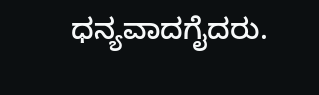ಧನ್ಯವಾದಗೈದರು.